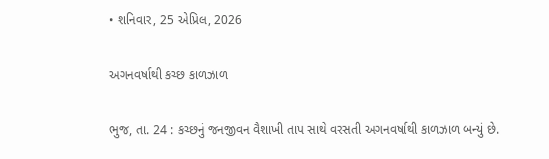• શનિવાર, 25 એપ્રિલ, 2026

અગનવર્ષાથી કચ્છ કાળઝાળ

ભુજ, તા. 24 : કચ્છનું જનજીવન વૈશાખી તાપ સાથે વરસતી અગનવર્ષાથી કાળઝાળ બન્યું છે.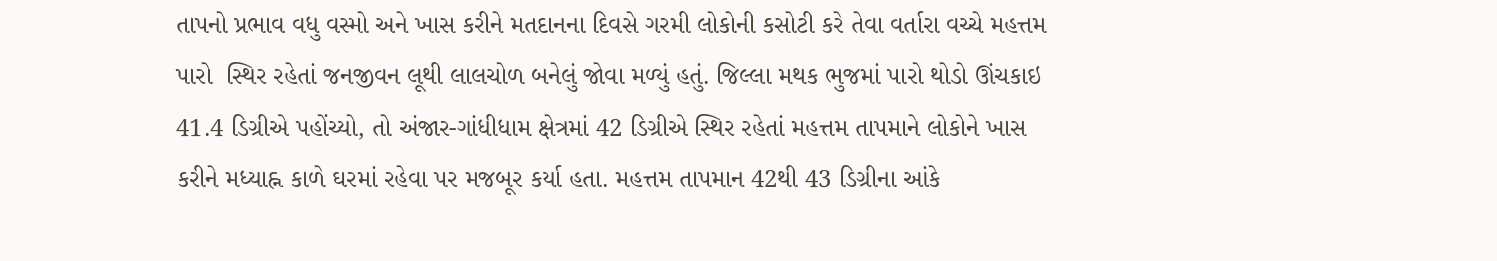તાપનો પ્રભાવ વધુ વસ્મો અને ખાસ કરીને મતદાનના દિવસે ગરમી લોકોની કસોટી કરે તેવા વર્તારા વચ્ચે મહત્તમ પારો  સ્થિર રહેતાં જનજીવન લૂથી લાલચોળ બનેલું જોવા મળ્યું હતું. જિલ્લા મથક ભુજમાં પારો થોડો ઊંચકાઇ 41.4 ડિગ્રીએ પહોંચ્યો, તો અંજાર-ગાંધીધામ ક્ષેત્રમાં 42 ડિગ્રીએ સ્થિર રહેતાં મહત્તમ તાપમાને લોકોને ખાસ કરીને મધ્યાહ્ન કાળે ઘરમાં રહેવા પર મજબૂર કર્યા હતા. મહત્તમ તાપમાન 42થી 43 ડિગ્રીના આંકે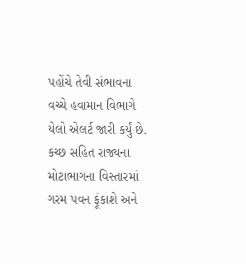પહોંચે તેવી સંભાવના વચ્ચે હવામાન વિભાગે યેલો એલર્ટ જારી કર્યું છે. કચ્છ સહિત રાજ્યના મોટાભાગના વિસ્તારમાં ગરમ પવન ફૂંકાશે અને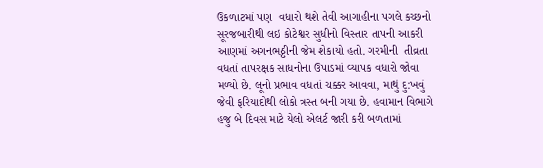ઉકળાટમાં પણ  વધારો થશે તેવી આગાહીના પગલે કચ્છનો સૂરજબારીથી લઇ કોટેશ્વર સુધીનો વિસ્તાર તાપની આકરી આણમાં અગનભઠ્ઠીની જેમ શેકાયો હતો. ગરમીની  તીવ્રતા વધતાં તાપરક્ષક સાધનોના ઉપાડમાં વ્યાપક વધારો જોવા મળ્યો છે. લૂનો પ્રભાવ વધતાં ચક્કર આવવા, માથું દુ:ખવું જેવી ફરિયાદોથી લોકો ત્રસ્ત બની ગયા છે. હવામાન વિભાગે હજુ બે દિવસ માટે યેલો એલર્ટ જારી કરી બળતામાં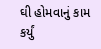ઘી હોમવાનું કામ કર્યું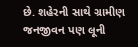છે. શહેરની સાથે ગ્રામીણ જનજીવન પણ લૂની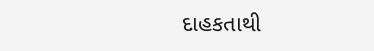દાહકતાથી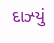દાઝ્યું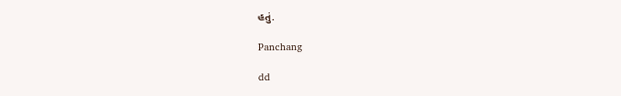હતું.

Panchang

dd